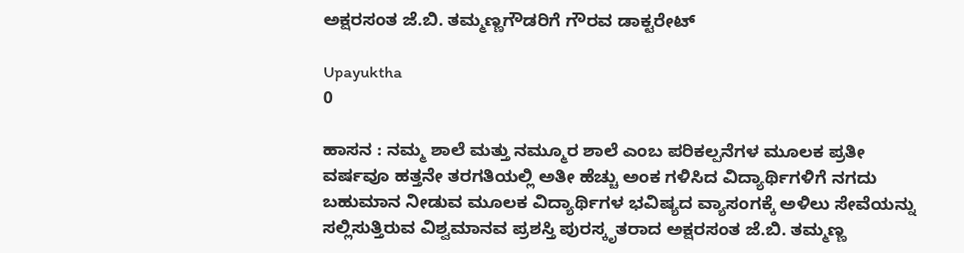ಅಕ್ಷರಸಂತ ಜೆ.ಬಿ. ತಮ್ಮಣ್ಣಗೌಡರಿಗೆ ಗೌರವ ಡಾಕ್ಟರೇಟ್

Upayuktha
0

ಹಾಸನ : ನಮ್ಮ ಶಾಲೆ ಮತ್ತು ನಮ್ಮೂರ ಶಾಲೆ ಎಂಬ ಪರಿಕಲ್ಪನೆಗಳ ಮೂಲಕ ಪ್ರತೀ ವರ್ಷವೂ ಹತ್ತನೇ ತರಗತಿಯಲ್ಲಿ ಅತೀ ಹೆಚ್ಚು ಅಂಕ ಗಳಿಸಿದ ವಿದ್ಯಾರ್ಥಿಗಳಿಗೆ ನಗದು ಬಹುಮಾನ ನೀಡುವ ಮೂಲಕ ವಿದ್ಯಾರ್ಥಿಗಳ ಭವಿಷ್ಯದ ವ್ಯಾಸಂಗಕ್ಕೆ ಅಳಿಲು ಸೇವೆಯನ್ನು ಸಲ್ಲಿಸುತ್ತಿರುವ ವಿಶ್ವಮಾನವ ಪ್ರಶಸ್ತಿ ಪುರಸ್ಕೃತರಾದ ಅಕ್ಷರಸಂತ ಜೆ.ಬಿ. ತಮ್ಮಣ್ಣ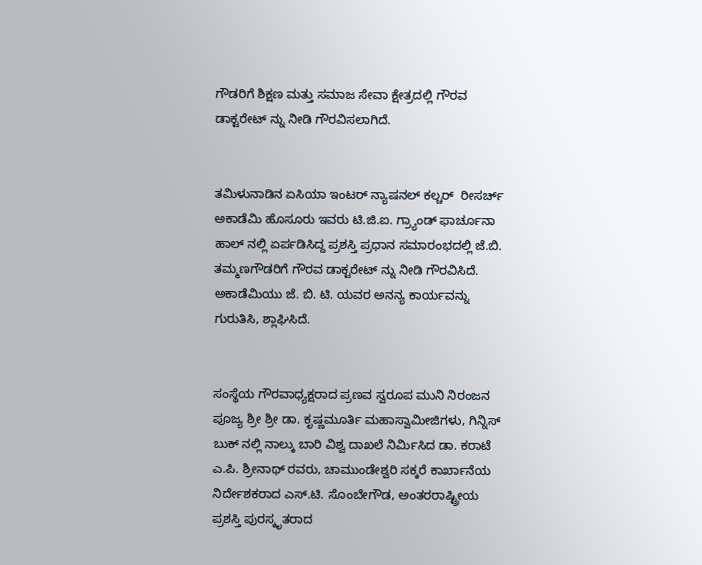ಗೌಡರಿಗೆ ಶಿಕ್ಷಣ ಮತ್ತು ಸಮಾಜ ಸೇವಾ ಕ್ಷೇತ್ರದಲ್ಲಿ ಗೌರವ ಡಾಕ್ಟರೇಟ್ ನ್ನು ನೀಡಿ ಗೌರವಿಸಲಾಗಿದೆ.


ತಮಿಳುನಾಡಿನ ಏಸಿಯಾ ಇಂಟರ್ ನ್ಯಾಷನಲ್ ಕಲ್ಚರ್  ರೀಸರ್ಚ್ ಅಕಾಡೆಮಿ ಹೊಸೂರು ಇವರು ಟಿ.ಜಿ.ಐ. ಗ್ರ್ಯಾಂಡ್ ಫಾರ್ಚೂನಾ ಹಾಲ್ ನಲ್ಲಿ ಏರ್ಪಡಿಸಿದ್ದ ಪ್ರಶಸ್ತಿ ಪ್ರಧಾನ ಸಮಾರಂಭದಲ್ಲಿ ಜೆ.ಬಿ. ತಮ್ಮಣಗೌಡರಿಗೆ ಗೌರವ ಡಾಕ್ಟರೇಟ್ ನ್ನು ನೀಡಿ ಗೌರವಿಸಿದೆ. ಅಕಾಡೆಮಿಯು ಜೆ. ಬಿ. ಟಿ. ಯವರ ಅನನ್ಯ ಕಾರ್ಯವನ್ನು ಗುರುತಿಸಿ, ಶ್ಲಾಘಿಸಿದೆ.


ಸಂಸ್ಥೆಯ ಗೌರವಾಧ್ಯಕ್ಷರಾದ ಪ್ರಣವ ಸ್ವರೂಪ ಮುನಿ ನಿರಂಜನ ಪೂಜ್ಯ ಶ್ರೀ ಶ್ರೀ ಡಾ. ಕೃಷ್ಣಮೂರ್ತಿ ಮಹಾಸ್ವಾಮೀಜಿಗಳು, ಗಿನ್ನಿಸ್ ಬುಕ್ ನಲ್ಲಿ ನಾಲ್ಕು ಬಾರಿ ವಿಶ್ವ ದಾಖಲೆ ನಿರ್ಮಿಸಿದ ಡಾ. ಕರಾಟೆ ಎ.ಪಿ. ಶ್ರೀನಾಥ್ ರವರು, ಚಾಮುಂಡೇಶ್ವರಿ ಸಕ್ಕರೆ ಕಾರ್ಖಾನೆಯ ನಿರ್ದೇಶಕರಾದ ಎಸ್.ಟಿ. ಸೊಂಬೇಗೌಡ, ಅಂತರರಾಷ್ಟ್ರೀಯ ಪ್ರಶಸ್ತಿ ಪುರಸ್ಕೃತರಾದ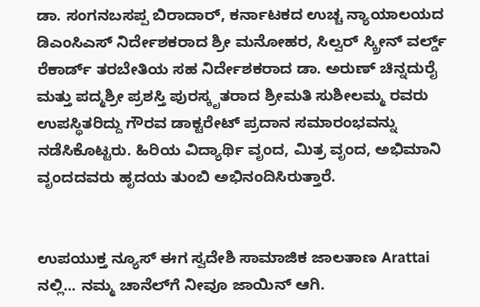ಡಾ. ಸಂಗನಬಸಪ್ಪ ಬಿರಾದಾರ್, ಕರ್ನಾಟಕದ ಉಚ್ಚ ನ್ಯಾಯಾಲಯದ ಡಿಎಂಸಿಎಸ್ ನಿರ್ದೇಶಕರಾದ ಶ್ರೀ ಮನೋಹರ, ಸಿಲ್ವರ್ ಸ್ಕ್ರೀನ್ ವರ್ಲ್ಡ್ ರೆಕಾರ್ಡ್ ತರಬೇತಿಯ ಸಹ ನಿರ್ದೇಶಕರಾದ ಡಾ. ಅರುಣ್ ಚಿನ್ನದುರೈ ಮತ್ತು ಪದ್ಮಶ್ರೀ ಪ್ರಶಸ್ತಿ ಪುರಸ್ಕೃತರಾದ ಶ್ರೀಮತಿ ಸುಶೀಲಮ್ಮ ರವರು ಉಪಸ್ಥಿತರಿದ್ದು ಗೌರವ ಡಾಕ್ಟರೇಟ್ ಪ್ರದಾನ ಸಮಾರಂಭವನ್ನು ನಡೆಸಿಕೊಟ್ಟರು. ಹಿರಿಯ ವಿದ್ಯಾರ್ಥಿ ವೃಂದ, ಮಿತ್ರ ವೃಂದ, ಅಭಿಮಾನಿ ವೃಂದದವರು ಹೃದಯ ತುಂಬಿ ಅಭಿನಂದಿಸಿರುತ್ತಾರೆ.


ಉಪಯುಕ್ತ ನ್ಯೂಸ್ ಈಗ ಸ್ವದೇಶಿ ಸಾಮಾಜಿಕ ಜಾಲತಾಣ Arattai ನಲ್ಲಿ... ನಮ್ಮ ಚಾನೆಲ್‌ಗೆ ನೀವೂ ಜಾಯಿನ್ ಆಗಿ.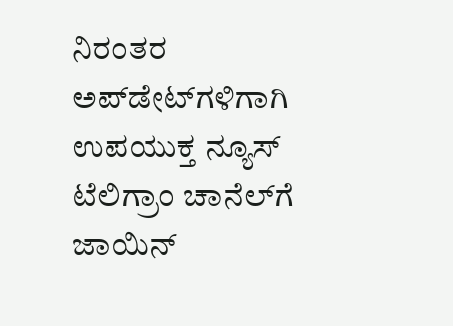ನಿರಂತರ ಅಪ್‌ಡೇಟ್‌ಗಳಿಗಾಗಿ ಉಪಯುಕ್ತ ನ್ಯೂಸ್‌ ಟೆಲಿಗ್ರಾಂ ಚಾನೆಲ್‌ಗೆ ಜಾಯಿನ್‌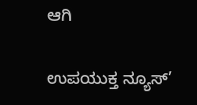ಆಗಿ

ಉಪಯುಕ್ತ ನ್ಯೂಸ್‌’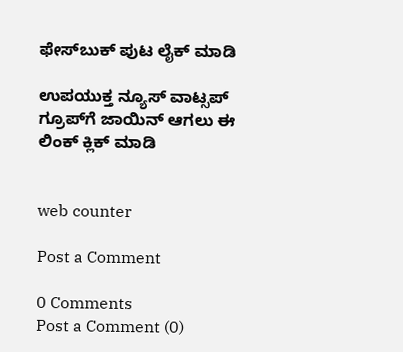ಫೇಸ್‌ಬುಕ್ ಪುಟ ಲೈಕ್ ಮಾಡಿ

ಉಪಯುಕ್ತ ನ್ಯೂಸ್‌ ವಾಟ್ಸಪ್‌  ಗ್ರೂಪ್‌ಗೆ ಜಾಯಿನ್ ಆಗಲು ಈ ಲಿಂಕ್ ಕ್ಲಿಕ್ ಮಾಡಿ


web counter

Post a Comment

0 Comments
Post a Comment (0)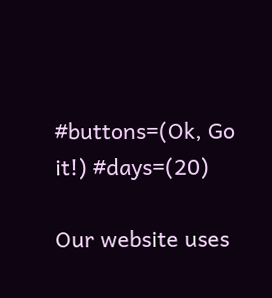#buttons=(Ok, Go it!) #days=(20)

Our website uses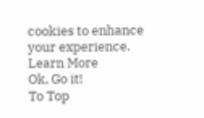cookies to enhance your experience. Learn More
Ok, Go it!
To Top